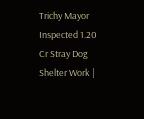Trichy Mayor Inspected 1.20 Cr Stray Dog Shelter Work |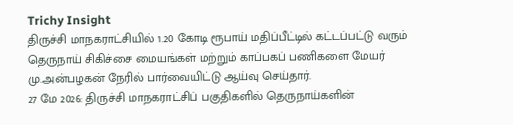Trichy Insight
திருச்சி மாநகராட்சியில் 1.20 கோடி ரூபாய் மதிப்பீட்டில் கட்டப்பட்டு வரும் தெருநாய் சிகிச்சை மையங்கள் மற்றும் காப்பகப் பணிகளை மேயர் மு.அன்பழகன் நேரில் பார்வையிட்டு ஆய்வு செய்தார்.
27 மே 2026: திருச்சி மாநகராட்சிப் பகுதிகளில் தெருநாய்களின்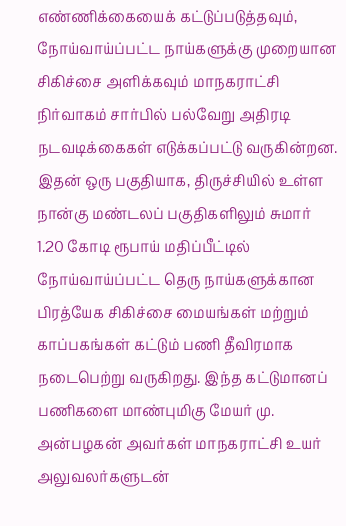எண்ணிக்கையைக் கட்டுப்படுத்தவும், நோய்வாய்ப்பட்ட நாய்களுக்கு முறையான சிகிச்சை அளிக்கவும் மாநகராட்சி நிர்வாகம் சார்பில் பல்வேறு அதிரடி நடவடிக்கைகள் எடுக்கப்பட்டு வருகின்றன. இதன் ஒரு பகுதியாக, திருச்சியில் உள்ள நான்கு மண்டலப் பகுதிகளிலும் சுமார் 1.20 கோடி ரூபாய் மதிப்பீட்டில் நோய்வாய்ப்பட்ட தெரு நாய்களுக்கான பிரத்யேக சிகிச்சை மையங்கள் மற்றும் காப்பகங்கள் கட்டும் பணி தீவிரமாக நடைபெற்று வருகிறது. இந்த கட்டுமானப் பணிகளை மாண்புமிகு மேயர் மு. அன்பழகன் அவர்கள் மாநகராட்சி உயர் அலுவலர்களுடன்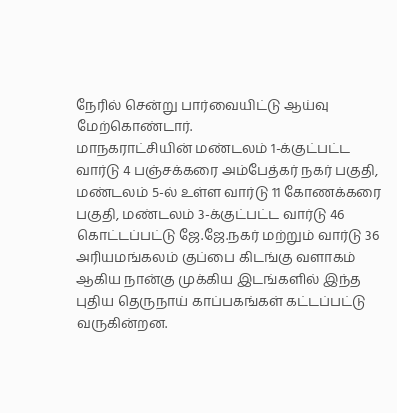நேரில் சென்று பார்வையிட்டு ஆய்வு மேற்கொண்டார்.
மாநகராட்சியின் மண்டலம் 1-க்குட்பட்ட வார்டு 4 பஞ்சக்கரை அம்பேத்கர் நகர் பகுதி, மண்டலம் 5-ல் உள்ள வார்டு 11 கோணக்கரை பகுதி, மண்டலம் 3-க்குட்பட்ட வார்டு 46 கொட்டப்பட்டு ஜே.ஜே.நகர் மற்றும் வார்டு 36 அரியமங்கலம் குப்பை கிடங்கு வளாகம் ஆகிய நான்கு முக்கிய இடங்களில் இந்த புதிய தெருநாய் காப்பகங்கள் கட்டப்பட்டு வருகின்றன.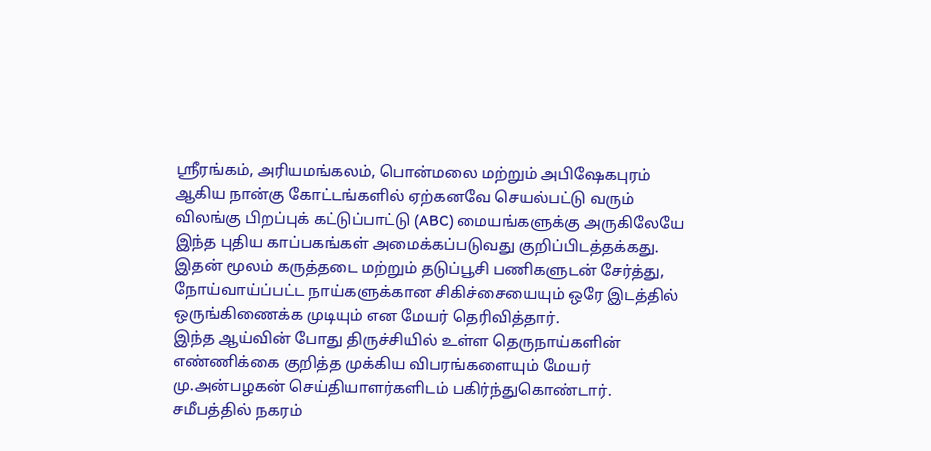ஸ்ரீரங்கம், அரியமங்கலம், பொன்மலை மற்றும் அபிஷேகபுரம் ஆகிய நான்கு கோட்டங்களில் ஏற்கனவே செயல்பட்டு வரும் விலங்கு பிறப்புக் கட்டுப்பாட்டு (ABC) மையங்களுக்கு அருகிலேயே இந்த புதிய காப்பகங்கள் அமைக்கப்படுவது குறிப்பிடத்தக்கது. இதன் மூலம் கருத்தடை மற்றும் தடுப்பூசி பணிகளுடன் சேர்த்து, நோய்வாய்ப்பட்ட நாய்களுக்கான சிகிச்சையையும் ஒரே இடத்தில் ஒருங்கிணைக்க முடியும் என மேயர் தெரிவித்தார்.
இந்த ஆய்வின் போது திருச்சியில் உள்ள தெருநாய்களின் எண்ணிக்கை குறித்த முக்கிய விபரங்களையும் மேயர் மு.அன்பழகன் செய்தியாளர்களிடம் பகிர்ந்துகொண்டார். சமீபத்தில் நகரம்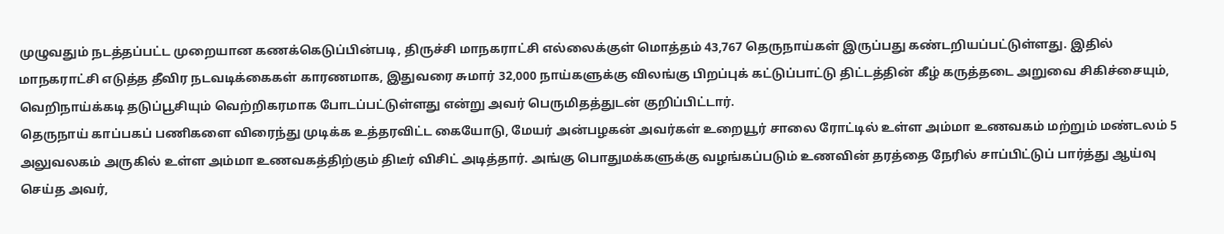முழுவதும் நடத்தப்பட்ட முறையான கணக்கெடுப்பின்படி, திருச்சி மாநகராட்சி எல்லைக்குள் மொத்தம் 43,767 தெருநாய்கள் இருப்பது கண்டறியப்பட்டுள்ளது. இதில் மாநகராட்சி எடுத்த தீவிர நடவடிக்கைகள் காரணமாக, இதுவரை சுமார் 32,000 நாய்களுக்கு விலங்கு பிறப்புக் கட்டுப்பாட்டு திட்டத்தின் கீழ் கருத்தடை அறுவை சிகிச்சையும், வெறிநாய்க்கடி தடுப்பூசியும் வெற்றிகரமாக போடப்பட்டுள்ளது என்று அவர் பெருமிதத்துடன் குறிப்பிட்டார்.
தெருநாய் காப்பகப் பணிகளை விரைந்து முடிக்க உத்தரவிட்ட கையோடு, மேயர் அன்பழகன் அவர்கள் உறையூர் சாலை ரோட்டில் உள்ள அம்மா உணவகம் மற்றும் மண்டலம் 5 அலுவலகம் அருகில் உள்ள அம்மா உணவகத்திற்கும் திடீர் விசிட் அடித்தார். அங்கு பொதுமக்களுக்கு வழங்கப்படும் உணவின் தரத்தை நேரில் சாப்பிட்டுப் பார்த்து ஆய்வு செய்த அவர்,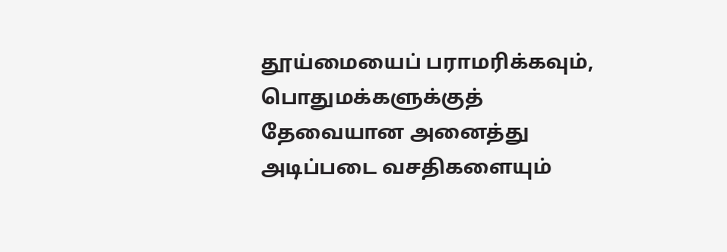தூய்மையைப் பராமரிக்கவும், பொதுமக்களுக்குத் தேவையான அனைத்து அடிப்படை வசதிகளையும்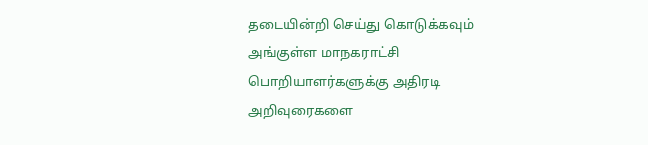தடையின்றி செய்து கொடுக்கவும் அங்குள்ள மாநகராட்சி பொறியாளர்களுக்கு அதிரடி அறிவுரைகளை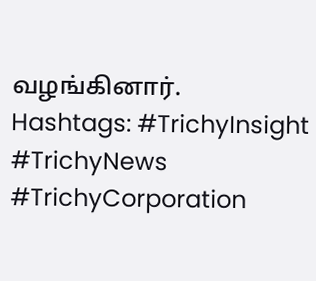வழங்கினார்.
Hashtags: #TrichyInsight #TrichyNews #TrichyCorporation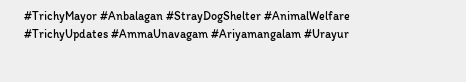#TrichyMayor #Anbalagan #StrayDogShelter #AnimalWelfare #TrichyUpdates #AmmaUnavagam #Ariyamangalam #Urayur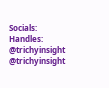Socials: Handles: @trichyinsight @trichyinsight